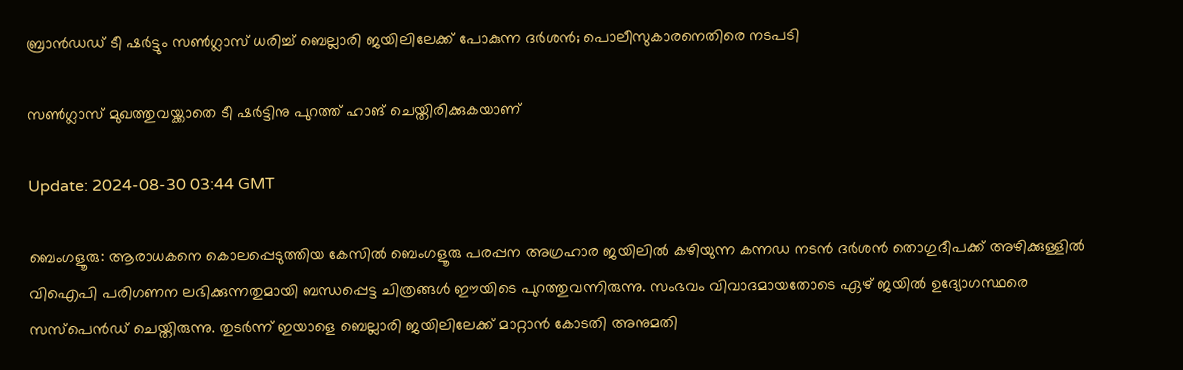ബ്രാന്‍ഡഡ് ടീ ഷര്‍ട്ടും സണ്‍ഗ്ലാസ് ധരിച്ച് ബെല്ലാരി ജയിലിലേക്ക് പോകുന്ന ദര്‍ശന്‍; പൊലീസുകാരനെതിരെ നടപടി

സണ്‍ഗ്ലാസ് മുഖത്തുവയ്ക്കാതെ ടീ ഷര്‍ട്ടിനു പുറത്ത് ഹാങ് ചെയ്തിരിക്കുകയാണ്

Update: 2024-08-30 03:44 GMT

ബെംഗളൂരു: ആരാധകനെ കൊലപ്പെടുത്തിയ കേസില്‍ ബെംഗളൂരു പരപ്പന അഗ്രഹാര ജയിലില്‍ കഴിയുന്ന കന്നഡ നടന്‍ ദര്‍ശന്‍ തൊഗുദീപക്ക് അഴിക്കുള്ളില്‍ വിഐപി പരിഗണന ലഭിക്കുന്നതുമായി ബന്ധപ്പെട്ട ചിത്രങ്ങള്‍ ഈയിടെ പുറത്തുവന്നിരുന്നു. സംഭവം വിവാദമായതോടെ ഏഴ് ജയില്‍ ഉദ്യോഗസ്ഥരെ സസ്പെന്‍ഡ് ചെയ്തിരുന്നു. തുടര്‍ന്ന് ഇയാളെ ബെല്ലാരി ജയിലിലേക്ക് മാറ്റാന്‍ കോടതി അനുമതി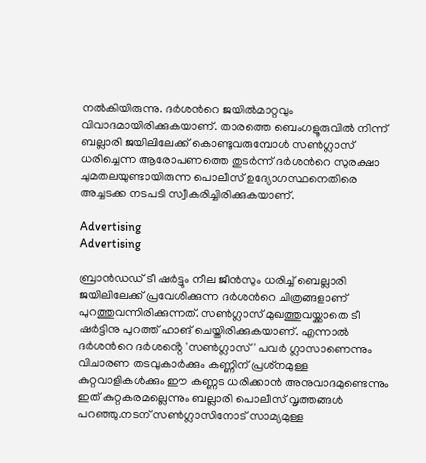നല്‍കിയിരുന്നു. ദര്‍ശന്‍റെ ജയില്‍മാറ്റവും വിവാദമായിരിക്കുകയാണ്. താരത്തെ ബെംഗളൂരുവിൽ നിന്ന് ബല്ലാരി ജയിലിലേക്ക് കൊണ്ടുവരുമ്പോൾ സൺഗ്ലാസ് ധരിച്ചെന്ന ആരോപണത്തെ തുടർന്ന് ദർശന്‍റെ സുരക്ഷാ ചുമതലയുണ്ടായിരുന്ന പൊലീസ് ഉദ്യോഗസ്ഥനെതിരെ അച്ചടക്ക നടപടി സ്വീകരിച്ചിരിക്കുകയാണ്.

Advertising
Advertising

ബ്രാന്‍ഡഡ് ടീ ഷര്‍ട്ടും നീല ജീന്‍സും ധരിച്ച് ബെല്ലാരി ജയിലിലേക്ക് പ്രവേശിക്കുന്ന ദര്‍ശന്‍റെ ചിത്രങ്ങളാണ് പുറത്തുവന്നിരിക്കുന്നത്. സണ്‍ഗ്ലാസ് മുഖത്തുവയ്ക്കാതെ ടീ ഷര്‍ട്ടിനു പുറത്ത് ഹാങ് ചെയ്തിരിക്കുകയാണ്. എന്നാല്‍ ദര്‍ശന്‍റെ ദർശൻ്റെ 'സൺഗ്ലാസ്' പവർ ഗ്ലാസാണെന്നും വിചാരണ തടവുകാർക്കും കണ്ണിന് പ്രശ്‌നമുള്ള കുറ്റവാളികൾക്കും ഈ കണ്ണട ധരിക്കാൻ അനുവാദമുണ്ടെന്നും ഇത് കുറ്റകരമല്ലെന്നും ബല്ലാരി പൊലീസ് വൃത്തങ്ങൾ പറഞ്ഞു.നടന് സൺഗ്ലാസിനോട് സാമ്യമുള്ള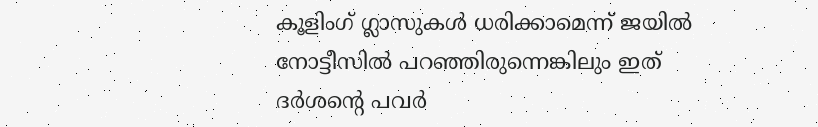കൂളിംഗ് ഗ്ലാസുകൾ ധരിക്കാമെന്ന് ജയിൽ നോട്ടീസിൽ പറഞ്ഞിരുന്നെങ്കിലും ഇത് ദർശൻ്റെ പവർ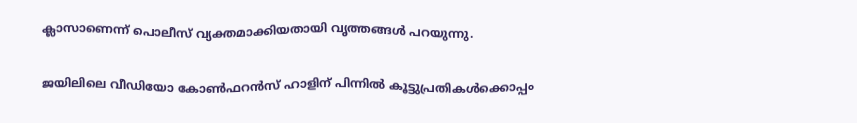ക്ലാസാണെന്ന് പൊലീസ് വ്യക്തമാക്കിയതായി വൃത്തങ്ങൾ പറയുന്നു.

ജയിലിലെ വീഡിയോ കോണ്‍ഫറന്‍സ് ഹാളിന് പിന്നില്‍ കൂട്ടുപ്രതികള്‍ക്കൊപ്പം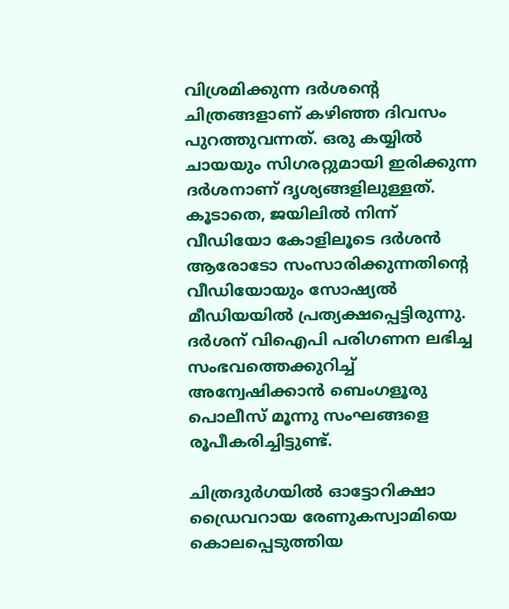വിശ്രമിക്കുന്ന ദര്‍ശന്‍റെ ചിത്രങ്ങളാണ് കഴിഞ്ഞ ദിവസം പുറത്തുവന്നത്. ഒരു കയ്യില്‍ ചായയും സിഗരറ്റുമായി ഇരിക്കുന്ന ദര്‍ശനാണ് ദൃശ്യങ്ങളിലുള്ളത്. കൂടാതെ, ജയിലിൽ നിന്ന് വീഡിയോ കോളിലൂടെ ദർശൻ ആരോടോ സംസാരിക്കുന്നതിൻ്റെ വീഡിയോയും സോഷ്യൽ മീഡിയയിൽ പ്രത്യക്ഷപ്പെട്ടിരുന്നു. ദര്‍ശന് വിഐപി പരിഗണന ലഭിച്ച സംഭവത്തെക്കുറിച്ച് അന്വേഷിക്കാന്‍ ബെംഗളൂരു പൊലീസ് മൂന്നു സംഘങ്ങളെ രൂപീകരിച്ചിട്ടുണ്ട്.

ചിത്രദുർഗയിൽ ഓട്ടോറിക്ഷാ ഡ്രൈവറായ രേണുകസ്വാമിയെ കൊലപ്പെടുത്തിയ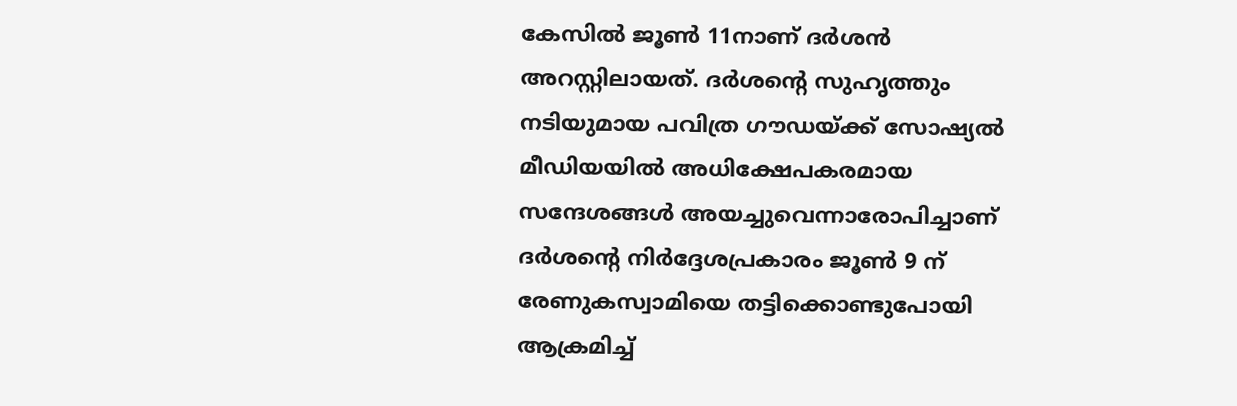കേസിൽ ജൂൺ 11നാണ് ദർശൻ അറസ്റ്റിലായത്. ദര്‍ശന്‍റെ സുഹൃത്തും നടിയുമായ പവിത്ര ഗൗഡയ്ക്ക് സോഷ്യൽ മീഡിയയിൽ അധിക്ഷേപകരമായ സന്ദേശങ്ങൾ അയച്ചുവെന്നാരോപിച്ചാണ് ദർശൻ്റെ നിർദ്ദേശപ്രകാരം ജൂൺ 9 ന് രേണുകസ്വാമിയെ തട്ടിക്കൊണ്ടുപോയി ആക്രമിച്ച്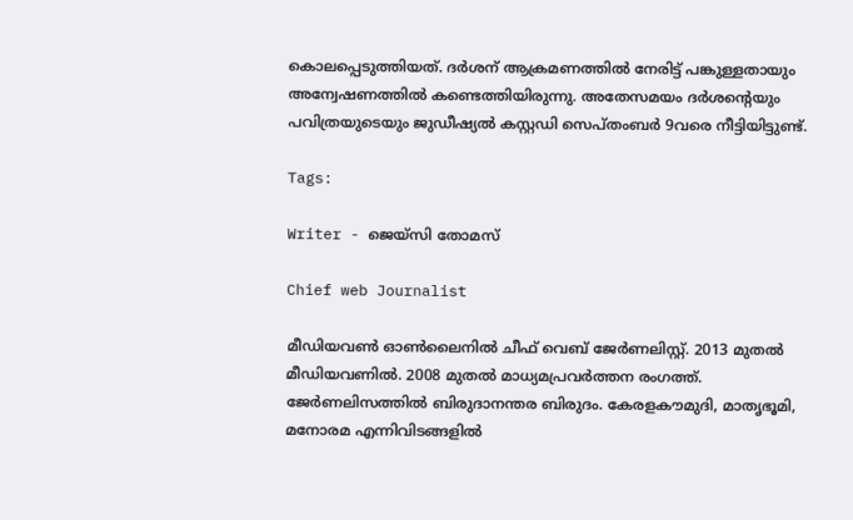കൊലപ്പെടുത്തിയത്. ദർശന് ആക്രമണത്തിൽ നേരിട്ട് പങ്കുള്ളതായും അന്വേഷണത്തിൽ കണ്ടെത്തിയിരുന്നു. അതേസമയം ദര്‍ശന്‍റെയും പവിത്രയുടെയും ജുഡീഷ്യല്‍ കസ്റ്റഡി സെപ്തംബര്‍ 9വരെ നീട്ടിയിട്ടുണ്ട്.

Tags:

Writer - ജെയ്സി തോമസ്

Chief web Journalist

മീഡിയവൺ ഓൺലൈനിൽ ചീഫ് വെബ് ജേർണലിസ്റ്റ്. 2013 മുതൽ മീഡിയവണിൽ. 2008 മുതൽ മാധ്യമപ്രവർത്തന രംഗത്ത്. ജേർണലിസത്തിൽ ബിരുദാനന്തര ബിരുദം. കേരളകൗമുദി, മാതൃഭൂമി, മനോരമ എന്നിവിടങ്ങളിൽ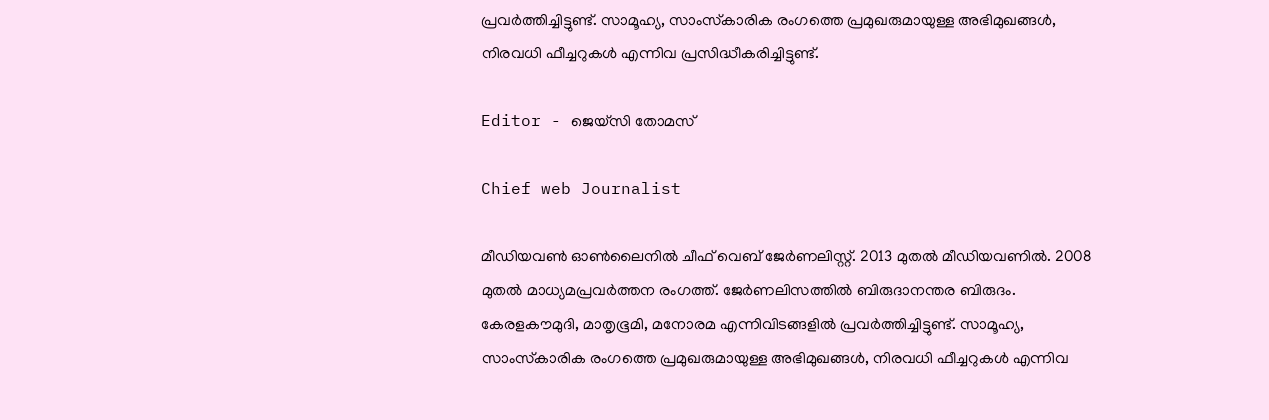പ്രവർത്തിച്ചിട്ടുണ്ട്. സാമൂഹ്യ, സാംസ്‌കാരിക രംഗത്തെ പ്രമുഖരുമായുള്ള അഭിമുഖങ്ങൾ, നിരവധി ഫീച്ചറുകൾ എന്നിവ പ്രസിദ്ധീകരിച്ചിട്ടുണ്ട്.

Editor - ജെയ്സി തോമസ്

Chief web Journalist

മീഡിയവൺ ഓൺലൈനിൽ ചീഫ് വെബ് ജേർണലിസ്റ്റ്. 2013 മുതൽ മീഡിയവണിൽ. 2008 മുതൽ മാധ്യമപ്രവർത്തന രംഗത്ത്. ജേർണലിസത്തിൽ ബിരുദാനന്തര ബിരുദം. കേരളകൗമുദി, മാതൃഭൂമി, മനോരമ എന്നിവിടങ്ങളിൽ പ്രവർത്തിച്ചിട്ടുണ്ട്. സാമൂഹ്യ, സാംസ്‌കാരിക രംഗത്തെ പ്രമുഖരുമായുള്ള അഭിമുഖങ്ങൾ, നിരവധി ഫീച്ചറുകൾ എന്നിവ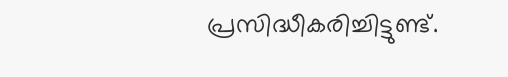പ്രസിദ്ധീകരിച്ചിട്ടുണ്ട്.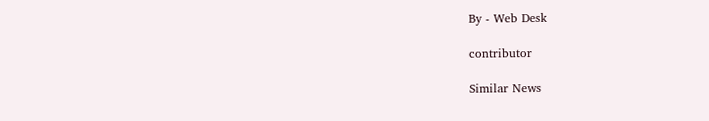By - Web Desk

contributor

Similar News